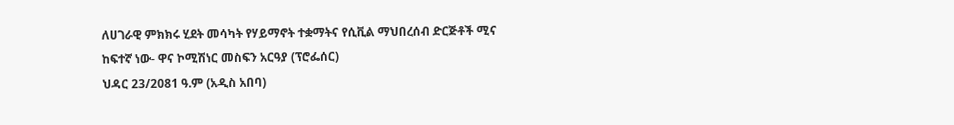ለሀገራዊ ምክክሩ ሂደት መሳካት የሃይማኖት ተቋማትና የሲቪል ማህበረሰብ ድርጅቶች ሚና ከፍተኛ ነው- ዋና ኮሚሽነር መስፍን አርዓያ (ፕሮፌሰር)
ህዳር 23/2081 ዓ.ም (አዲስ አበባ)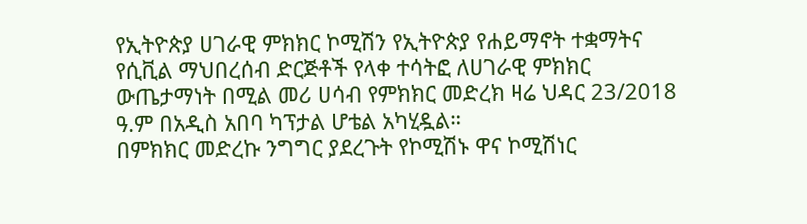የኢትዮጵያ ሀገራዊ ምክክር ኮሚሽን የኢትዮጵያ የሐይማኖት ተቋማትና የሲቪል ማህበረሰብ ድርጅቶች የላቀ ተሳትፎ ለሀገራዊ ምክክር ውጤታማነት በሚል መሪ ሀሳብ የምክክር መድረክ ዛሬ ህዳር 23/2018 ዓ.ም በአዲስ አበባ ካፕታል ሆቴል አካሂዷል።
በምክክር መድረኩ ንግግር ያደረጉት የኮሚሽኑ ዋና ኮሚሽነር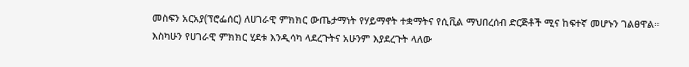መስፍን አርአያ(ፕሮፌሰር) ለሀገራዊ ምክክር ውጤታማነት የሃይማኖት ተቋማትና የሲቪል ማህበረሰብ ድርጅቶች ሚና ከፍተኛ መሆኑን ገልፀዋል።
እስካሁን የሀገራዊ ምክክር ሂደቱ እንዲሳካ ላደረጉትና አሁንም እያደረጉት ላለው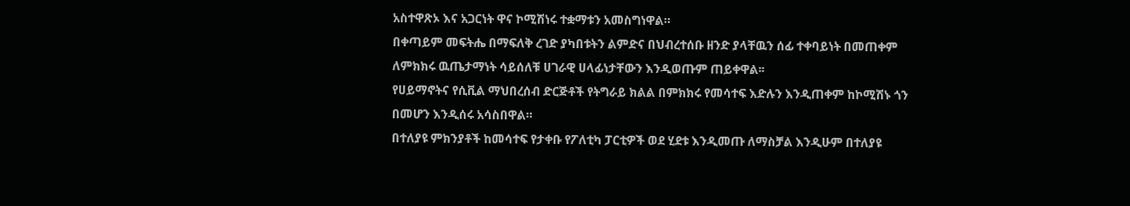አስተዋጽኦ እና አጋርነት ዋና ኮሚሽነሩ ተቋማቱን አመስግነዋል።
በቀጣይም መፍትሔ በማፍለቅ ረገድ ያካበቱትን ልምድና በህብረተሰቡ ዘንድ ያላቸዉን ሰፊ ተቀባይነት በመጠቀም ለምክክሩ ዉጤታማነት ሳይሰለቹ ሀገራዊ ሀላፊነታቸውን እንዲወጡም ጠይቀዋል፡፡
የሀይማኖትና የሲቪል ማህበረሰብ ድርጅቶች የትግራይ ክልል በምክክሩ የመሳተፍ እድሉን እንዲጠቀም ከኮሚሽኑ ጎን በመሆን እንዲሰሩ አሳስበዋል።
በተለያዩ ምክንያቶች ከመሳተፍ የታቀቡ የፖለቲካ ፓርቲዎች ወደ ሂደቱ እንዲመጡ ለማስቻል እንዲሁም በተለያዩ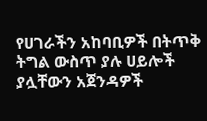የሀገራችን አከባቢዎች በትጥቅ ትግል ውስጥ ያሉ ሀይሎች ያሏቸውን አጀንዳዎች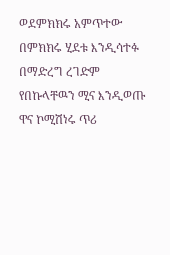ወደምክክሩ አምጥተው በምክክሩ ሂደቱ እንዲሳተፉ በማድረግ ረገድም የበኩላቸዉን ሚና እንዲወጡ ዋና ኮሚሽነሩ ጥሪ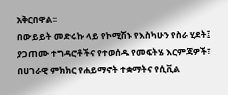አቅርበዋል፡፡
በውይይት መድሩኩ ላይ የኮሚሽኑ የእስካሁን የስራ ሂደት፤ ያጋጠሙ ተግዳሮቶችና የተወሰዱ የመፍትሄ እርምጃዎች፣ በሀገራዊ ምክክር የሐይማኖት ተቋማትና የሲቪል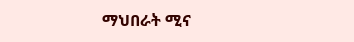ማህበራት ሚና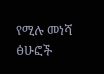የሚሉ መነሻ ፅሁፎች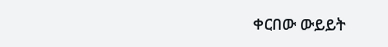ቀርበው ውይይት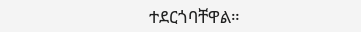ተደርጎባቸዋል።